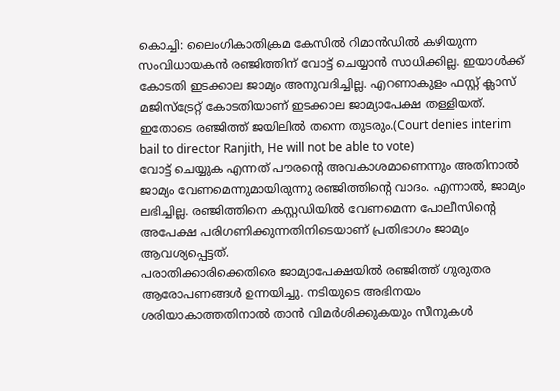കൊച്ചി: ലൈംഗികാതിക്രമ കേസിൽ റിമാൻഡിൽ കഴിയുന്ന സംവിധായകൻ രഞ്ജിത്തിന് വോട്ട് ചെയ്യാൻ സാധിക്കില്ല. ഇയാൾക്ക് കോടതി ഇടക്കാല ജാമ്യം അനുവദിച്ചില്ല. എറണാകുളം ഫസ്റ്റ് ക്ലാസ് മജിസ്ട്രേറ്റ് കോടതിയാണ് ഇടക്കാല ജാമ്യാപേക്ഷ തള്ളിയത്. ഇതോടെ രഞ്ജിത്ത് ജയിലിൽ തന്നെ തുടരും.(Court denies interim bail to director Ranjith, He will not be able to vote)
വോട്ട് ചെയ്യുക എന്നത് പൗരന്റെ അവകാശമാണെന്നും അതിനാൽ ജാമ്യം വേണമെന്നുമായിരുന്നു രഞ്ജിത്തിന്റെ വാദം. എന്നാൽ, ജാമ്യം ലഭിച്ചില്ല. രഞ്ജിത്തിനെ കസ്റ്റഡിയിൽ വേണമെന്ന പോലീസിന്റെ അപേക്ഷ പരിഗണിക്കുന്നതിനിടെയാണ് പ്രതിഭാഗം ജാമ്യം ആവശ്യപ്പെട്ടത്.
പരാതിക്കാരിക്കെതിരെ ജാമ്യാപേക്ഷയിൽ രഞ്ജിത്ത് ഗുരുതര ആരോപണങ്ങൾ ഉന്നയിച്ചു. നടിയുടെ അഭിനയം ശരിയാകാത്തതിനാൽ താൻ വിമർശിക്കുകയും സീനുകൾ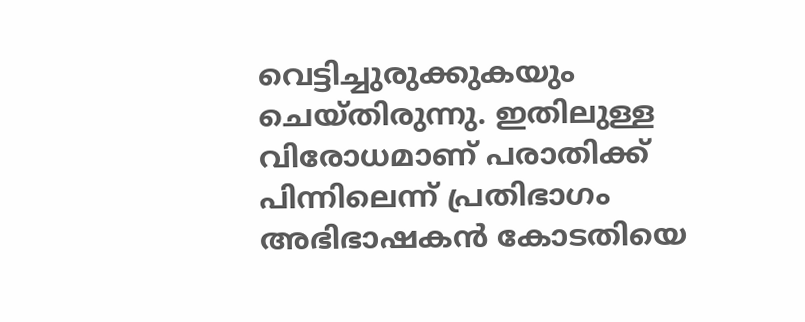വെട്ടിച്ചുരുക്കുകയും ചെയ്തിരുന്നു. ഇതിലുള്ള വിരോധമാണ് പരാതിക്ക് പിന്നിലെന്ന് പ്രതിഭാഗം അഭിഭാഷകൻ കോടതിയെ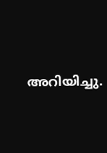അറിയിച്ചു.